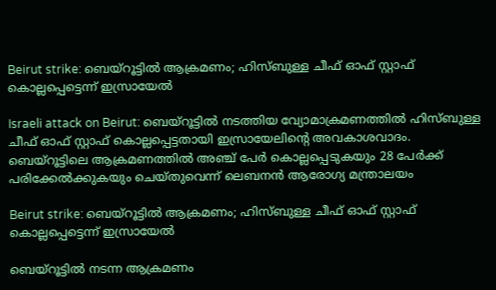Beirut strike: ബെയ്‌റൂട്ടില്‍ ആക്രമണം; ഹിസ്ബുള്ള ചീഫ് ഓഫ് സ്റ്റാഫ് കൊല്ലപ്പെട്ടെന്ന് ഇസ്രായേല്‍

Israeli attack on Beirut: ബെയ്‌റൂട്ടില്‍ നടത്തിയ വ്യോമാക്രമണത്തിൽ ഹിസ്ബുള്ള ചീഫ് ഓഫ് സ്റ്റാഫ് കൊല്ലപ്പെട്ടതായി ഇസ്രായേലിന്റെ അവകാശവാദം. ബെയ്‌റൂട്ടിലെ ആക്രമണത്തിൽ അഞ്ച് പേർ കൊല്ലപ്പെടുകയും 28 പേർക്ക് പരിക്കേൽക്കുകയും ചെയ്തുവെന്ന് ലെബനൻ ആരോഗ്യ മന്ത്രാലയം

Beirut strike: ബെയ്‌റൂട്ടില്‍ ആക്രമണം; ഹിസ്ബുള്ള ചീഫ് ഓഫ് സ്റ്റാഫ് കൊല്ലപ്പെട്ടെന്ന് ഇസ്രായേല്‍

ബെയ്‌റൂട്ടില്‍ നടന്ന ആക്രമണം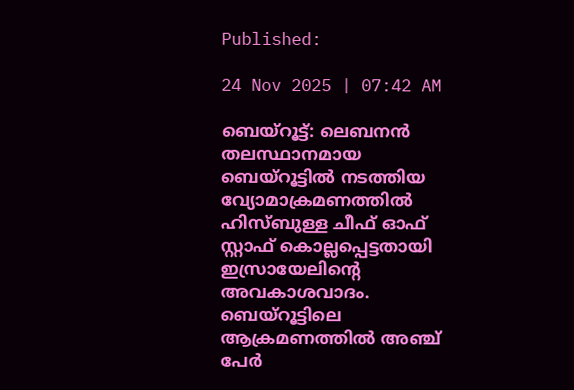Published:

24 Nov 2025 | 07:42 AM

ബെയ്‌റൂട്ട്: ലെബനൻ തലസ്ഥാനമായ ബെയ്‌റൂട്ടില്‍ നടത്തിയ വ്യോമാക്രമണത്തിൽ ഹിസ്ബുള്ള ചീഫ് ഓഫ് സ്റ്റാഫ് കൊല്ലപ്പെട്ടതായി ഇസ്രായേലിന്റെ അവകാശവാദം. ബെയ്‌റൂട്ടിലെ ആക്രമണത്തിൽ അഞ്ച് പേർ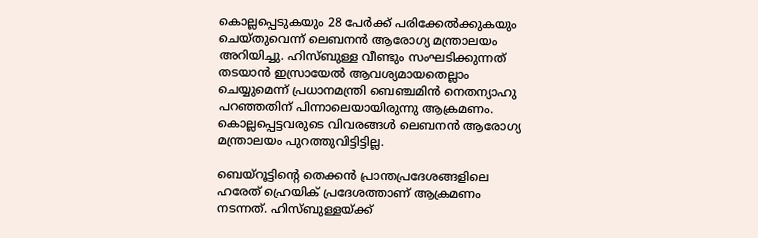കൊല്ലപ്പെടുകയും 28 പേർക്ക് പരിക്കേൽക്കുകയും ചെയ്തുവെന്ന് ലെബനൻ ആരോഗ്യ മന്ത്രാലയം അറിയിച്ചു. ഹിസ്ബുള്ള വീണ്ടും സംഘടിക്കുന്നത് തടയാന്‍ ഇസ്രായേല്‍ ആവശ്യമായതെല്ലാം ചെയ്യുമെന്ന്‌ പ്രധാനമന്ത്രി ബെഞ്ചമിൻ നെതന്യാഹു പറഞ്ഞതിന് പിന്നാലെയായിരുന്നു ആക്രമണം. കൊല്ലപ്പെട്ടവരുടെ വിവരങ്ങൾ ലെബനൻ ആരോഗ്യ മന്ത്രാലയം പുറത്തുവിട്ടിട്ടില്ല.

ബെയ്‌റൂട്ടിന്റെ തെക്കൻ പ്രാന്തപ്രദേശങ്ങളിലെ ഹരേത് ഹ്രെയിക് പ്രദേശത്താണ് ആക്രമണം നടന്നത്. ഹിസ്ബുള്ളയ്ക്ക്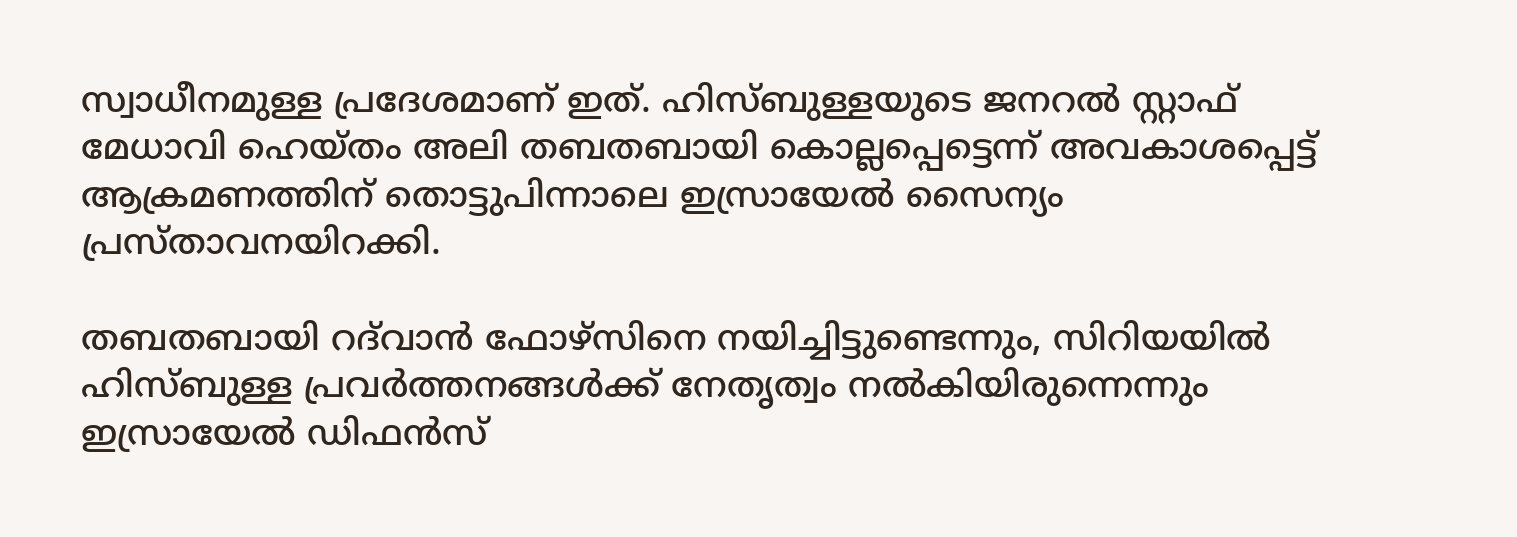സ്വാധീനമുള്ള പ്രദേശമാണ് ഇത്. ഹിസ്ബുള്ളയുടെ ജനറൽ സ്റ്റാഫ് മേധാവി ഹെയ്തം അലി തബതബായി കൊല്ലപ്പെട്ടെന്ന് അവകാശപ്പെട്ട് ആക്രമണത്തിന് തൊട്ടുപിന്നാലെ ഇസ്രായേല്‍ സൈന്യം പ്രസ്താവനയിറക്കി.

തബതബായി റദ്‌വാൻ ഫോഴ്‌സിനെ നയിച്ചിട്ടുണ്ടെന്നും, സിറിയയിൽ ഹിസ്ബുള്ള പ്രവർത്തനങ്ങൾക്ക് നേതൃത്വം നൽകിയിരുന്നെന്നും ഇസ്രായേല്‍ ഡിഫന്‍സ്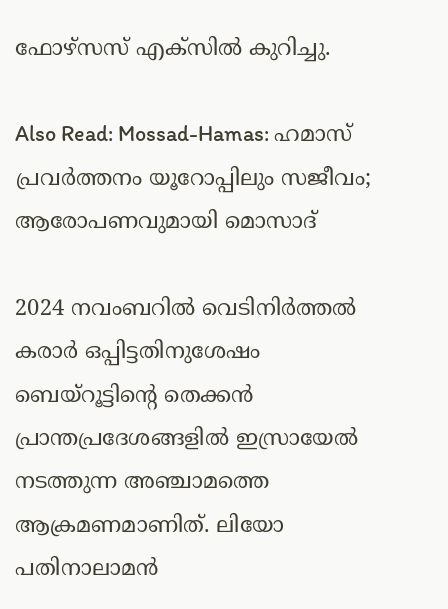ഫോഴ്‌സസ് എക്‌സില്‍ കുറിച്ചു.

Also Read: Mossad-Hamas: ഹമാസ് പ്രവര്‍ത്തനം യൂറോപ്പിലും സജീവം; ആരോപണവുമായി മൊസാദ്

2024 നവംബറിൽ വെടിനിർത്തൽ കരാർ ഒപ്പിട്ടതിനുശേഷം ബെയ്‌റൂട്ടിന്റെ തെക്കൻ പ്രാന്തപ്രദേശങ്ങളിൽ ഇസ്രായേല്‍ നടത്തുന്ന അഞ്ചാമത്തെ ആക്രമണമാണിത്. ലിയോ പതിനാലാമൻ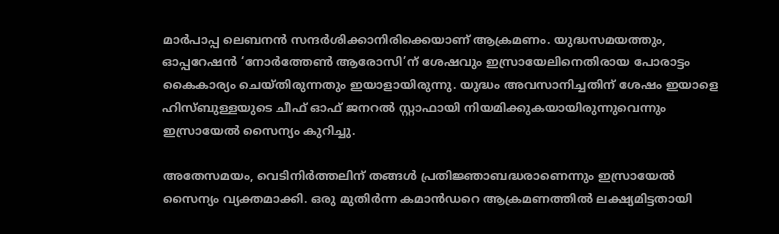മാർപാപ്പ ലെബനന്‍ സന്ദര്‍ശിക്കാനിരിക്കെയാണ് ആക്രമണം. യുദ്ധസമയത്തും, ഓപ്പറേഷന്‍ ‘നോര്‍ത്തേണ്‍ ആരോസി’ന് ശേഷവും ഇസ്രായേലിനെതിരായ പോരാട്ടം കൈകാര്യം ചെയ്തിരുന്നതും ഇയാളായിരുന്നു. യുദ്ധം അവസാനിച്ചതിന് ശേഷം ഇയാളെ ഹിസ്ബുള്ളയുടെ ചീഫ് ഓഫ് ജനറൽ സ്റ്റാഫായി നിയമിക്കുകയായിരുന്നുവെന്നും ഇസ്രായേല്‍ സൈന്യം കുറിച്ചു.

അതേസമയം, വെടിനിര്‍ത്തലിന് തങ്ങള്‍ പ്രതിജ്ഞാബദ്ധരാണെന്നും ഇസ്രായേൽ സൈന്യം വ്യക്തമാക്കി. ഒരു മുതിർന്ന കമാൻഡറെ ആക്രമണത്തിൽ ലക്ഷ്യമിട്ടതായി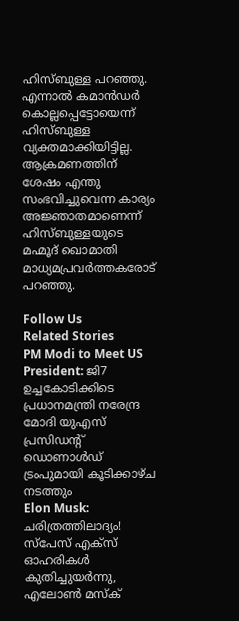ഹിസ്ബുള്ള പറഞ്ഞു. എന്നാല്‍ കമാന്‍ഡര്‍ കൊല്ലപ്പെട്ടോയെന്ന് ഹിസ്ബുള്ള വ്യക്തമാക്കിയിട്ടില്ല. ആക്രമണത്തിന് ശേഷം എന്തു സംഭവിച്ചുവെന്ന കാര്യം അജ്ഞാതമാണെന്ന് ഹിസ്ബുള്ളയുടെ മഹ്മൂദ് ഖൊമാതി മാധ്യമപ്രവർത്തകരോട് പറഞ്ഞു.

Follow Us
Related Stories
PM Modi to Meet US President: ജി7 ഉച്ചകോടിക്കിടെ പ്രധാനമന്ത്രി നരേന്ദ്ര മോദി യുഎസ് പ്രസിഡന്റ് ഡൊണാൾഡ് ട്രംപുമായി കൂടിക്കാഴ്ച നടത്തും
Elon Musk: ചരിത്രത്തിലാദ്യം! സ്‌പേസ് എക്‌സ് ഓഹരികൾ കുതിച്ചുയർന്നു, എലോൺ മസ്‌ക്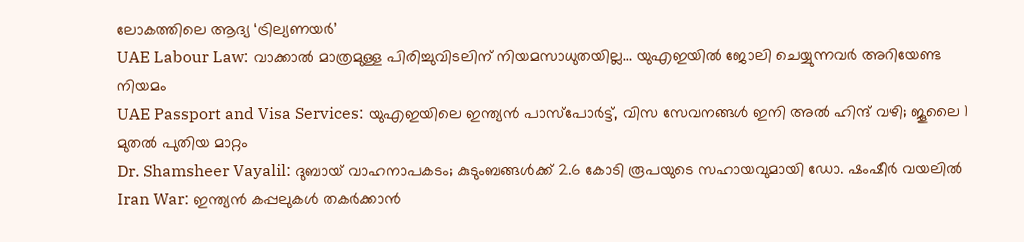ലോകത്തിലെ ആദ്യ ‘ട്രില്യണയർ’
UAE Labour Law: വാക്കാൽ മാത്രമുള്ള പിരിച്ചുവിടലിന് നിയമസാധുതയില്ല… യുഎഇയിൽ ജോലി ചെയ്യുന്നവർ അറിയേണ്ട നിയമം
UAE Passport and Visa Services: യുഎഇയിലെ ഇന്ത്യൻ പാസ്‌പോർട്ട്, വിസ സേവനങ്ങൾ ഇനി അൽ ഹിന്ദ് വഴി; ജൂലൈ 1 മുതൽ പുതിയ മാറ്റം
Dr. Shamsheer Vayalil: ദുബായ് വാഹനാപകടം; കുടുംബങ്ങൾക്ക് 2.6 കോടി രൂപയുടെ സഹായവുമായി ഡോ. ഷംഷീർ വയലിൽ
Iran War: ഇന്ത്യന്‍ കപ്പലുകള്‍ തകര്‍ക്കാന്‍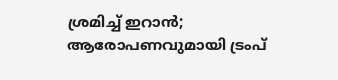ശ്രമിച്ച് ഇറാന്‍; ആരോപണവുമായി ട്രംപ്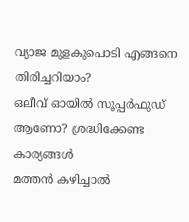വ്യാജ മുളകുപൊടി എങ്ങനെ തിരിച്ചറിയാം?
ഒലീവ് ഓയിൽ സൂപ്പർഫുഡ് ആണോ? ശ്രദ്ധിക്കേണ്ട കാര്യങ്ങൾ
മത്തന്‍ കഴിച്ചാല്‍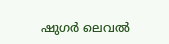ഷുഗര്‍ ലെവല്‍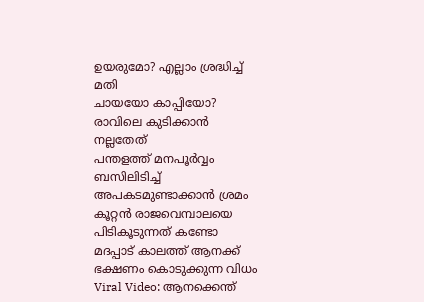ഉയരുമോ? എല്ലാം ശ്രദ്ധിച്ച് മതി
ചായയോ കാപ്പിയോ? രാവിലെ കുടിക്കാൻ നല്ലതേത്
പന്തളത്ത് മനപൂർവ്വം ബസിലിടിച്ച് അപകടമുണ്ടാക്കാൻ ശ്രമം
കൂറ്റൻ രാജവെമ്പാലയെ പിടികൂടുന്നത് കണ്ടോ
മദപ്പാട് കാലത്ത് ആനക്ക് ഭക്ഷണം കൊടുക്കുന്ന വിധം
Viral Video: ആനക്കെന്ത്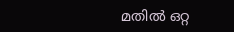മതിൽ ഒറ്റ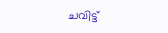ചവിട്ട്